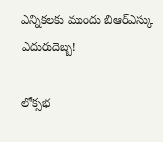ఎన్నికలకు ముందు బిఆర్ఎస్కు ఎదురుదెబ్బ!

లోక్సభ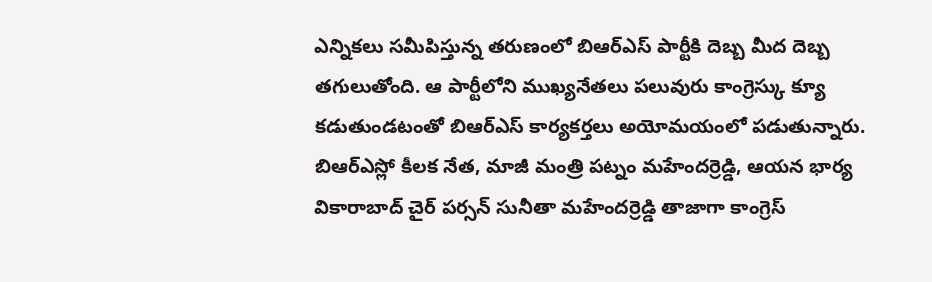ఎన్నికలు సమీపిస్తున్న తరుణంలో బిఆర్ఎస్ పార్టీకి దెబ్బ మీద దెబ్బ తగులుతోంది. ఆ పార్టీలోని ముఖ్యనేతలు పలువురు కాంగ్రెస్కు క్యూ కడుతుండటంతో బిఆర్ఎస్ కార్యకర్తలు అయోమయంలో పడుతున్నారు. బిఆర్ఎస్లో కీలక నేత, మాజీ మంత్రి పట్నం మహేందర్రెడ్డి, ఆయన భార్య వికారాబాద్ చైర్ పర్సన్ సునీతా మహేందర్రెడ్డి తాజాగా కాంగ్రెస్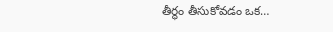తీర్థం తీసుకోవడం ఒక…